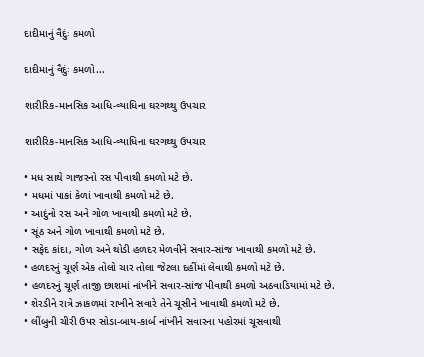દાદીમાનું વૈદુંઃ કમળો

દાદીમાનું વૈદુંઃ કમળો...

શારીરિક-માનસિક આધિ-વ્યાધિના ઘરગથ્થુ ઉપચાર

શારીરિક-માનસિક આધિ-વ્યાધિના ઘરગથ્થુ ઉપચાર

• મધ સાથે ગાજરનો રસ પીવાથી કમળો મટે છે.
• મધમાં પાકાં કેળાં ખાવાથી કમળો મટે છે.
• આદુંનો રસ અને ગોળ ખાવાથી કમળો મટે છે.
• સૂંઠ અને ગોળ ખાવાથી કમળો મટે છે.
• સફેદ કાંદા, ગોળ અને થોડી હળદર મેળવીને સવાર-સાંજ ખાવાથી કમળો મટે છે.
• હળદરનું ચૂર્ણ એક તોલો ચાર તોલા જેટલા દહીંમાં લેવાથી કમળો મટે છે.
• હળદરનું ચૂર્ણ તાજી છાશમાં નાંખીને સવાર-સાંજ પીવાથી કમળો અઠવાડિયામાં મટે છે.
• શેરડીને રાત્રે ઝાકળમાં રાખીને સવારે તેને ચૂસીને ખાવાથી કમળો મટે છે.
• લીંબુની ચીરી ઉપર સોડા-બાય-કાર્બ નાંખીને સવારના પહોરમાં ચૂસવાથી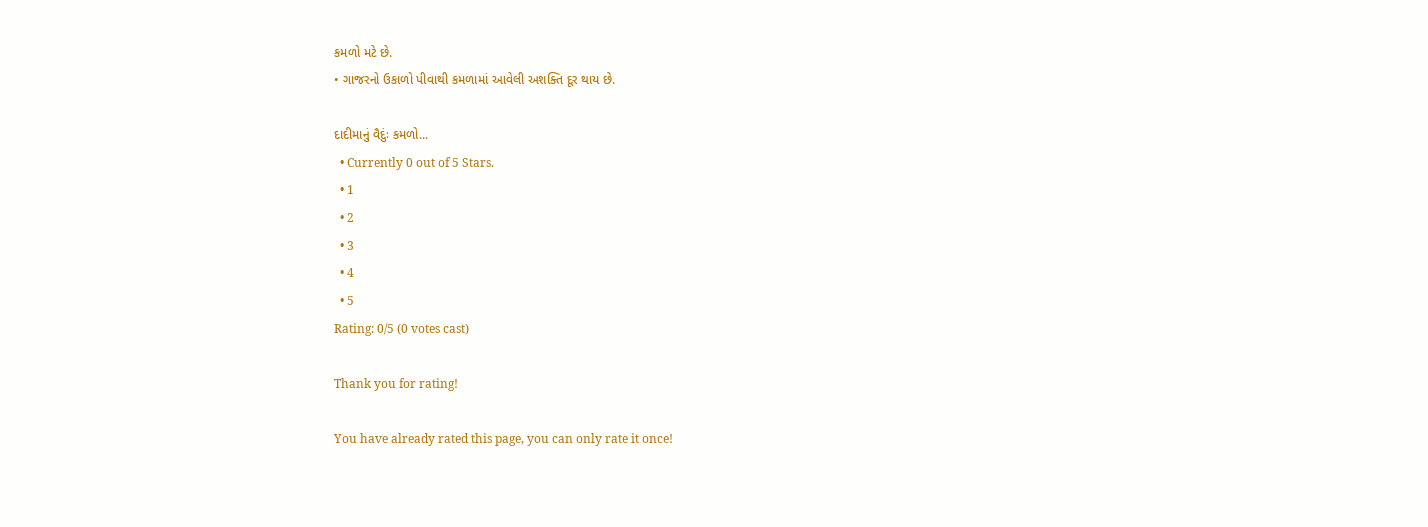કમળો મટે છે.
• ગાજરનો ઉકાળો પીવાથી કમળામાં આવેલી અશક્તિ દૂર થાય છે.

દાદીમાનું વૈદુંઃ કમળો...
  • Currently 0 out of 5 Stars.
  • 1
  • 2
  • 3
  • 4
  • 5
Rating: 0/5 (0 votes cast)

Thank you for rating!

You have already rated this page, you can only rate it once!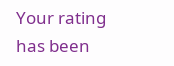Your rating has been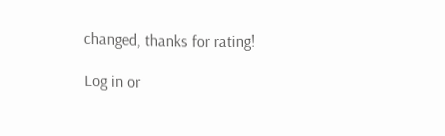changed, thanks for rating!

Log in or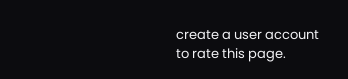create a user account to rate this page.